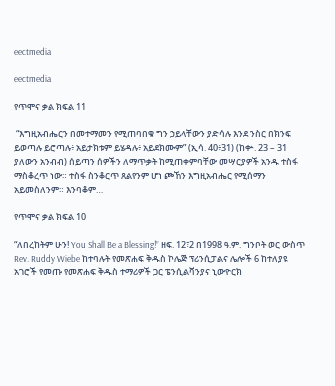eectmedia

eectmedia

የጥሞና ቃል ክፍል 11

 “እግዚአብሔርን በመተማመን የሚጠባበቁ ግን ኃይላቸውን ያድሳሉ እንደ ንስር በክንፍ ይወጣሉ ይሮጣሉ፥ አይታክቱም ይሄዳሉ፥ አይደክሙም” (ኢሳ. 40፥31) (ከቍ. 23 – 31 ያለውን አንብብ) ሰይጣን ሰዎችን ለማጥቃት ከሚጠቀምባቸው መሣርያዎች አንዱ ተስፋ ማስቆረጥ ነው። ተስፋ ስንቆርጥ ጸልየንም ሆነ ጮኸን እግዚአብሔር የሚሰማን አይመስለንም። እንባቆም…

የጥሞና ቃል ክፍል 10

“ለበረከትም ሁን! You Shall Be a Blessing!” ዘፍ. 12፣2 በ1998 ዓ.ም. ግንቦት ወር ውስጥ Rev. Ruddy Wiebe ከተባሉት የመጽሐፍ ቅዱስ ኮሌጅ ፕሪንሲፓልና ሌሎች 6 ከተለያዩ አገሮች የመጡ የመጽሐፍ ቅዱስ ተማሪዎች ጋር ፔንሲልቫንያና ኒውዮርክ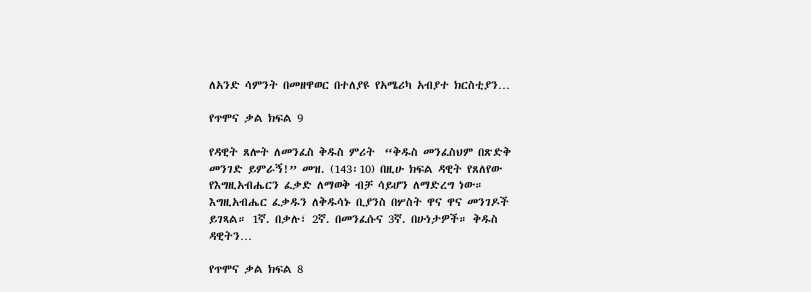ለአንድ ሳምንት በመዘዋወር በተለያዩ የአሜሪካ አብያተ ክርስቲያን…

የጥሞና ቃል ክፍል 9

የዳዊት ጸሎት ለመንፈስ ቅዱስ ምሪት  “ቅዱስ መንፈስህም በጽድቅ መንገድ ይምራኝ!” መዝ. (143፡10) በዚሁ ክፍል ዳዊት የጸለየው የእግዚአብሔርን ፈቃድ ለማወቅ ብቻ ሳይሆን ለማድረግ ነው። እግዚአብሔር ፈቃዱን ለቅዱሳኑ ቢያንስ በሦስት ዋና ዋና መንገዶች ይገጻል። 1ኛ. በቃሉ፣ 2ኛ. በመንፈሱና 3ኛ. በሁነታዎች። ቅዱስ ዳዊትን…

የጥሞና ቃል ክፍል 8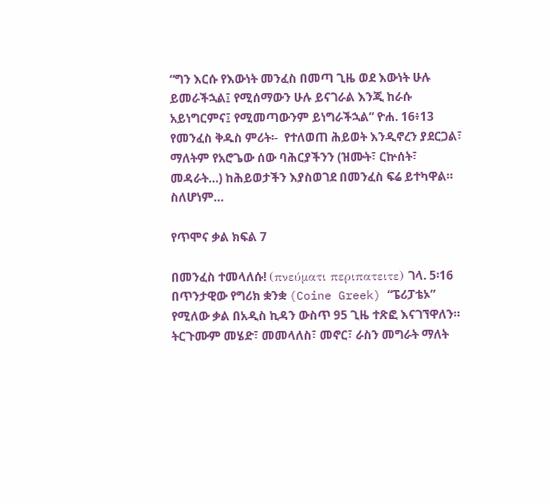“ግን እርሱ የእውነት መንፈስ በመጣ ጊዜ ወደ እውነት ሁሉ ይመራችኋል፤ የሚሰማውን ሁሉ ይናገራል እንጂ ከራሱ አይነግርምና፤ የሚመጣውንም ይነግራችኋል” ዮሐ. 16፥13 የመንፈስ ቅዱስ ምሪት፡-  የተለወጠ ሕይወት እንዲኖረን ያደርጋል፣ ማለትም የአሮጌው ሰው ባሕርያችንን (ዝሙት፣ ርኵሰት፣ መዳራት…) ከሕይወታችን እያስወገደ በመንፈስ ፍሬ ይተካዋል። ስለሆነም…

የጥሞና ቃል ክፍል 7

በመንፈስ ተመላለሱ! (πνεύματι περιπατειτε) ገላ. 5፡16 በጥንታዊው የግሪክ ቋንቋ (Coine Greek) “ፔሪፓቴኦ” የሚለው ቃል በአዲስ ኪዳን ውስጥ 95 ጊዜ ተጽፎ እናገኘዋለን። ትርጉሙም መሄድ፣ መመላለስ፣ መኖር፣ ራስን መግራት ማለት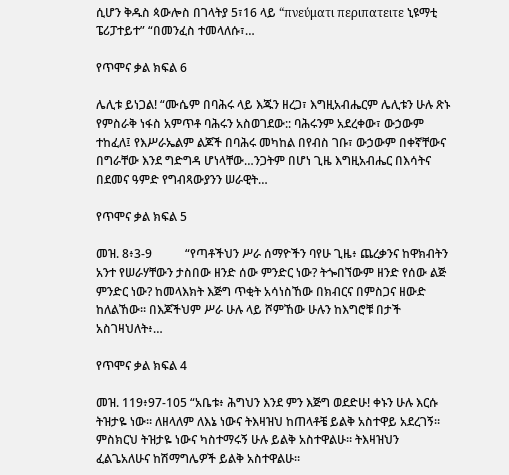ሲሆን ቅዱስ ጳውሎስ በገላትያ 5፣16 ላይ “πνεύματι περιπατειτε ኒዩማቲ ፔሪፓተይተ” “በመንፈስ ተመላለሱ፣…

የጥሞና ቃል ክፍል 6

ሌሊቱ ይነጋል! “ሙሴም በባሕሩ ላይ እጁን ዘረጋ፣ እግዚአብሔርም ሌሊቱን ሁሉ ጽኑ የምስራቅ ነፋስ አምጥቶ ባሕሩን አስወገደው:: ባሕሩንም አደረቀው፣ ውኃውም ተከፈለ፤ የእሥራኤልም ልጆች በባሕሩ መካከል በየብስ ገቡ፣ ውኃውም በቀኛቸውና በግራቸው እንደ ግድግዳ ሆነላቸው…ንጋትም በሆነ ጊዜ እግዚአብሔር በእሳትና በደመና ዓምድ የግብጻውያንን ሠራዊት…

የጥሞና ቃል ክፍል 5

መዝ. 8፥3-9           “የጣቶችህን ሥራ ሰማዮችን ባየሁ ጊዜ፥ ጨረቃንና ከዋክብትን አንተ የሠራሃቸውን ታስበው ዘንድ ሰው ምንድር ነው? ትጐበኘውም ዘንድ የሰው ልጅ ምንድር ነው? ከመላእክት እጅግ ጥቂት አሳነስኸው በክብርና በምስጋና ዘውድ ከለልኸው። በእጆችህም ሥራ ሁሉ ላይ ሾምኸው ሁሉን ከእግሮቹ በታች አስገዛህለት፥…

የጥሞና ቃል ክፍል 4

መዝ. 119፥97-105 “አቤቱ፥ ሕግህን እንደ ምን እጅግ ወደድሁ! ቀኑን ሁሉ እርሱ ትዝታዬ ነው። ለዘላለም ለእኔ ነውና ትእዛዝህ ከጠላቶቼ ይልቅ አስተዋይ አደረገኝ። ምስክርህ ትዝታዬ ነውና ካስተማሩኝ ሁሉ ይልቅ አስተዋልሁ። ትእዛዝህን ፈልጌአለሁና ከሽማግሌዎች ይልቅ አስተዋልሁ።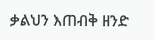ቃልህን እጠብቅ ዘንድ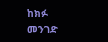ከክፉ መንገድ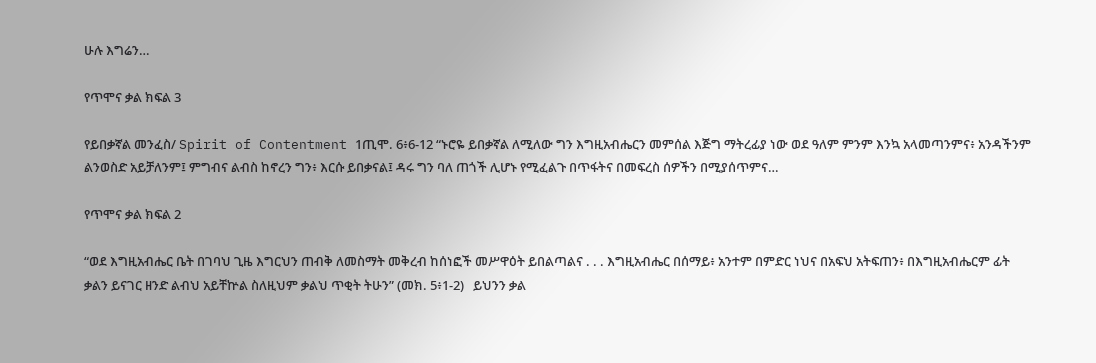ሁሉ እግሬን…

የጥሞና ቃል ክፍል 3

የይበቃኛል መንፈስ/ Spirit of Contentment 1ጢሞ. 6፥6-12 “ኑሮዬ ይበቃኛል ለሚለው ግን እግዚአብሔርን መምሰል እጅግ ማትረፊያ ነው ወደ ዓለም ምንም እንኳ አላመጣንምና፥ አንዳችንም ልንወስድ አይቻለንም፤ ምግብና ልብስ ከኖረን ግን፥ እርሱ ይበቃናል፤ ዳሩ ግን ባለ ጠጎች ሊሆኑ የሚፈልጉ በጥፋትና በመፍረስ ሰዎችን በሚያሰጥምና…

የጥሞና ቃል ክፍል 2

“ወደ እግዚአብሔር ቤት በገባህ ጊዜ እግርህን ጠብቅ ለመስማት መቅረብ ከሰነፎች መሥዋዕት ይበልጣልና . . . እግዚአብሔር በሰማይ፥ አንተም በምድር ነህና በአፍህ አትፍጠን፥ በእግዚአብሔርም ፊት ቃልን ይናገር ዘንድ ልብህ አይቸኵል ስለዚህም ቃልህ ጥቂት ትሁን” (መክ. 5፥1-2)   ይህንን ቃል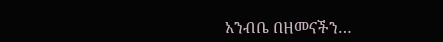አንብቤ በዘመናችን…